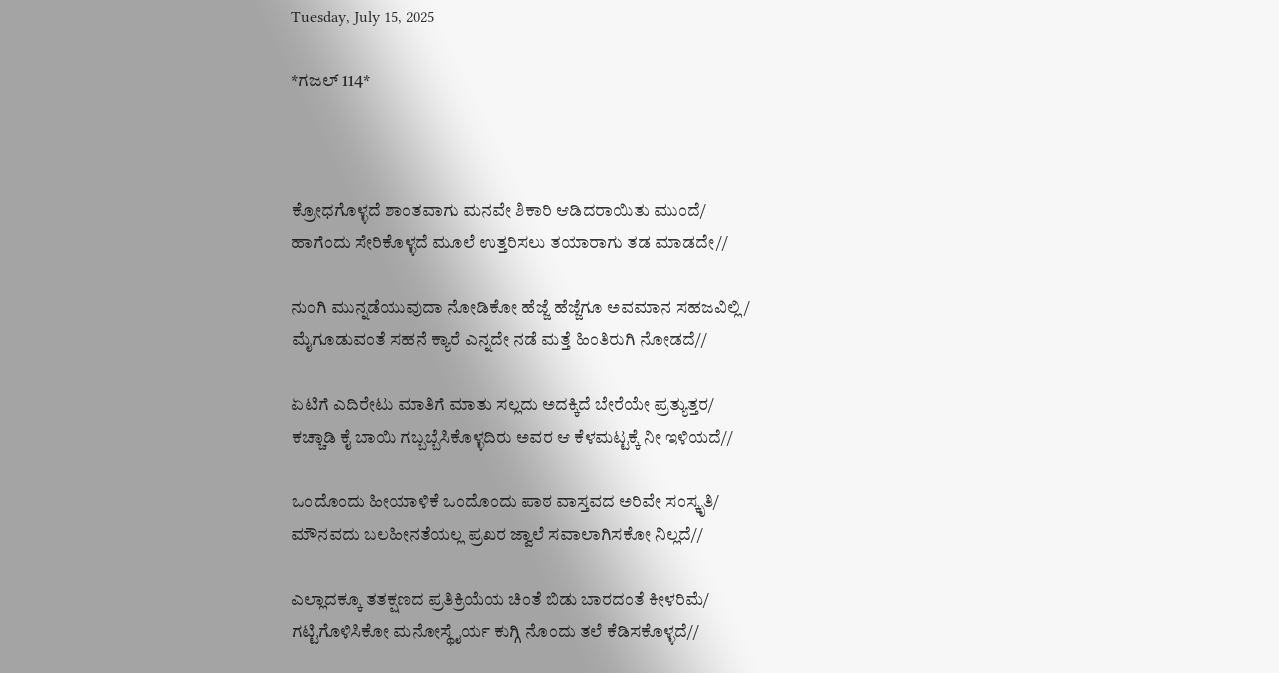Tuesday, July 15, 2025

*ಗಜಲ್ 114*



ಕ್ರೋಧಗೊಳ್ಳದೆ ಶಾಂತವಾಗು ಮನವೇ ಶಿಕಾರಿ ಆಡಿದರಾಯಿತು ಮುಂದೆ/
ಹಾಗೆಂದು ಸೇರಿಕೊಳ್ಳದೆ ಮೂಲೆ ಉತ್ತರಿಸಲು ತಯಾರಾಗು ತಡ ಮಾಡದೇ//

ನುಂಗಿ ಮುನ್ನಡೆಯುವುದಾ ನೋಡಿಕೋ ಹೆಜ್ಜೆ ಹೆಜ್ಜೆಗೂ ಅವಮಾನ ಸಹಜವಿಲ್ಲಿ/
ಮೈಗೂಡುವಂತೆ ಸಹನೆ ಕ್ಯಾರೆ ಎನ್ನದೇ ನಡೆ ಮತ್ತೆ ಹಿಂತಿರುಗಿ ನೋಡದೆ//

ಏಟಿಗೆ ಎದಿರೇಟು ಮಾತಿಗೆ ಮಾತು ಸಲ್ಲದು ಅದಕ್ಕಿದೆ ಬೇರೆಯೇ ಪ್ರತ್ಯುತ್ತರ/
ಕಚ್ಚಾಡಿ ಕೈ ಬಾಯಿ ಗಬ್ಬಬ್ಬೆಸಿಕೊಳ್ಳದಿರು ಅವರ ಆ ಕೆಳಮಟ್ಟಕ್ಕೆ ನೀ ಇಳಿಯದೆ//

ಒಂದೊಂದು ಹೀಯಾಳಿಕೆ ಒಂದೊಂದು ಪಾಠ ವಾಸ್ತವದ ಅರಿವೇ ಸಂಸ್ಕೃತಿ/
ಮೌನವದು ಬಲಹೀನತೆಯಲ್ಲ ಪ್ರಖರ ಜ್ವಾಲೆ ಸವಾಲಾಗಿಸಕೋ ನಿಲ್ಲದೆ//

ಎಲ್ಲಾದಕ್ಕೂ ತತಕ್ಷಣದ ಪ್ರತಿಕ್ರಿಯೆಯ ಚಿಂತೆ ಬಿಡು ಬಾರದಂತೆ ಕೀಳರಿಮೆ/
ಗಟ್ಟಿಗೊಳಿಸಿಕೋ ಮನೋಸ್ಥೈರ್ಯ ಕುಗ್ಗಿ ನೊಂದು ತಲೆ ಕೆಡಿಸಕೊಳ್ಳದೆ//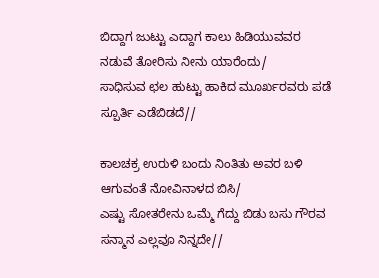ಬಿದ್ದಾಗ ಜುಟ್ಟು ಎದ್ದಾಗ ಕಾಲು ಹಿಡಿಯುವವರ ನಡುವೆ ತೋರಿಸು ನೀನು ಯಾರೆಂದು/
ಸಾಧಿಸುವ ಛಲ ಹುಟ್ಟು ಹಾಕಿದ ಮೂರ್ಖರವರು ಪಡೆ ಸ್ಪೂರ್ತಿ ಎಡೆಬಿಡದೆ//

ಕಾಲಚಕ್ರ ಉರುಳಿ ಬಂದು ನಿಂತಿತು ಅವರ ಬಳಿ ಆಗುವಂತೆ ನೋವಿನಾಳದ ಬಿಸಿ/
ಎಷ್ಟು ಸೋತರೇನು ಒಮ್ಮೆ ಗೆದ್ದು ಬಿಡು ಬಸು ಗೌರವ ಸನ್ಮಾನ ಎಲ್ಲವೂ ನಿನ್ನದೇ//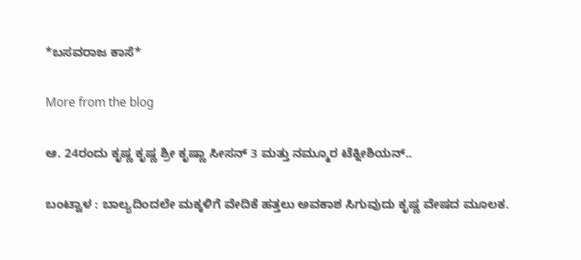*ಬಸವರಾಜ ಕಾಸೆ*

More from the blog

ಆ. 24ರಂದು ಕೃಷ್ಣ ಕೃಷ್ಣ ಶ್ರೀ ಕೃಷ್ಣಾ ಸೀಸನ್ 3 ಮತ್ತು ನಮ್ಮೂರ ಟೆಕ್ನೀಶಿಯನ್..

ಬಂಟ್ವಾಳ : ಬಾಲ್ಯದಿಂದಲೇ ಮಕ್ಕಳಿಗೆ ವೇದಿಕೆ ಹತ್ತಲು ಅವಕಾಶ ಸಿಗುವುದು ಕೃಷ್ಣ ವೇಷದ ಮೂಲಕ.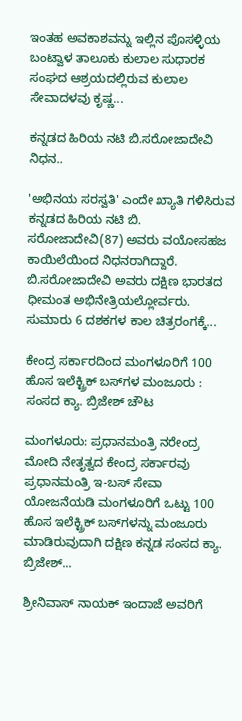ಇಂತಹ ಅವಕಾಶವನ್ನು ಇಲ್ಲಿನ ಪೊಸಳ್ಳಿಯ ಬಂಟ್ವಾಳ ತಾಲೂಕು ಕುಲಾಲ ಸುಧಾರಕ ಸಂಘದ ಆಶ್ರಯದಲ್ಲಿರುವ ಕುಲಾಲ ಸೇವಾದಳವು ಕೃಷ್ಣ...

ಕನ್ನಡದ ಹಿರಿಯ ನಟಿ ಬಿ.ಸರೋಜಾದೇವಿ ನಿಧನ..

'ಅಭಿನಯ ಸರಸ್ವತಿ' ಎಂದೇ ಖ್ಯಾತಿ ಗಳಿಸಿರುವ ಕನ್ನಡದ ಹಿರಿಯ ನಟಿ ಬಿ. ಸರೋಜಾದೇವಿ(87) ಅವರು ವಯೋಸಹಜ ಕಾಯಿಲೆಯಿಂದ ನಿಧನರಾಗಿದ್ದಾರೆ. ಬಿ.ಸರೋಜಾದೇವಿ ಅವರು ದಕ್ಷಿಣ ಭಾರತದ ಧೀಮಂತ ಅಭಿನೇತ್ರಿಯಲ್ಲೋರ್ವರು. ಸುಮಾರು 6 ದಶಕಗಳ ಕಾಲ ಚಿತ್ರರಂಗಕ್ಕೆ...

ಕೇಂದ್ರ ಸರ್ಕಾರದಿಂದ ಮಂಗಳೂರಿಗೆ 100 ಹೊಸ ಇಲೆಕ್ಟ್ರಿಕ್‌ ಬಸ್‌ಗಳ ಮಂಜೂರು : ಸಂಸದ ಕ್ಯಾ. ಬ್ರಿಜೇಶ್‌ ಚೌಟ

ಮಂಗಳೂರು: ಪ್ರಧಾನಮಂತ್ರಿ ನರೇಂದ್ರ ಮೋದಿ ನೇತೃತ್ವದ ಕೇಂದ್ರ ಸರ್ಕಾರವು ಪ್ರಧಾನಮಂತ್ರಿ ಇ-ಬಸ್ ಸೇವಾ ಯೋಜನೆಯಡಿ ಮಂಗಳೂರಿಗೆ ಒಟ್ಟು 100 ಹೊಸ ಇಲೆಕ್ಟ್ರಿಕ್‌ ಬಸ್‌ಗಳನ್ನು ಮಂಜೂರು ಮಾಡಿರುವುದಾಗಿ ದಕ್ಷಿಣ ಕನ್ನಡ ಸಂಸದ ಕ್ಯಾ. ಬ್ರಿಜೇಶ್‌...

ಶ್ರೀನಿವಾಸ್ ನಾಯಕ್ ಇಂದಾಜೆ ಅವರಿಗೆ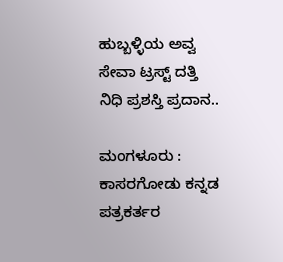ಹುಬ್ಬಳ್ಳಿಯ ಅವ್ವ ಸೇವಾ ಟ್ರಸ್ಟ್ ದತ್ತಿ ನಿಧಿ ಪ್ರಶಸ್ತಿ ಪ್ರದಾನ..

ಮಂಗಳೂರು : ಕಾಸರಗೋಡು ಕನ್ನಡ ಪತ್ರಕರ್ತರ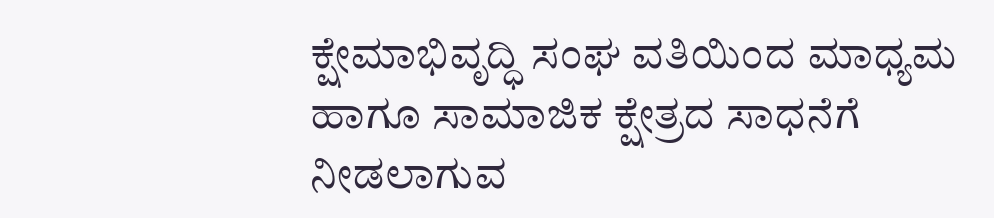ಕ್ಷೇಮಾಭಿವೃದ್ಧಿ ಸಂಘ ವತಿಯಿಂದ ಮಾಧ್ಯಮ ಹಾಗೂ ಸಾಮಾಜಿಕ ಕ್ಷೇತ್ರದ ಸಾಧನೆಗೆ ನೀಡಲಾಗುವ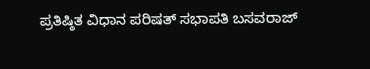ಪ್ರತಿಷ್ಠಿತ ವಿಧಾನ ಪರಿಷತ್ ಸಭಾಪತಿ ಬಸವರಾಜ್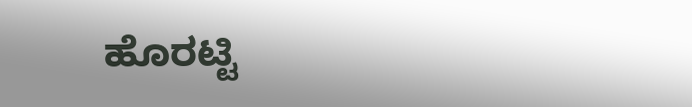ಹೊರಟ್ಟಿ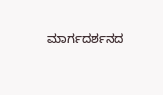ಮಾರ್ಗದರ್ಶನದ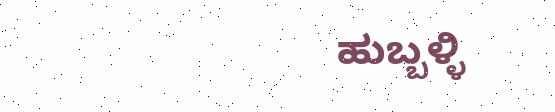ಹುಬ್ಬಳ್ಳಿ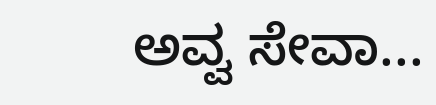ಅವ್ವ ಸೇವಾ...